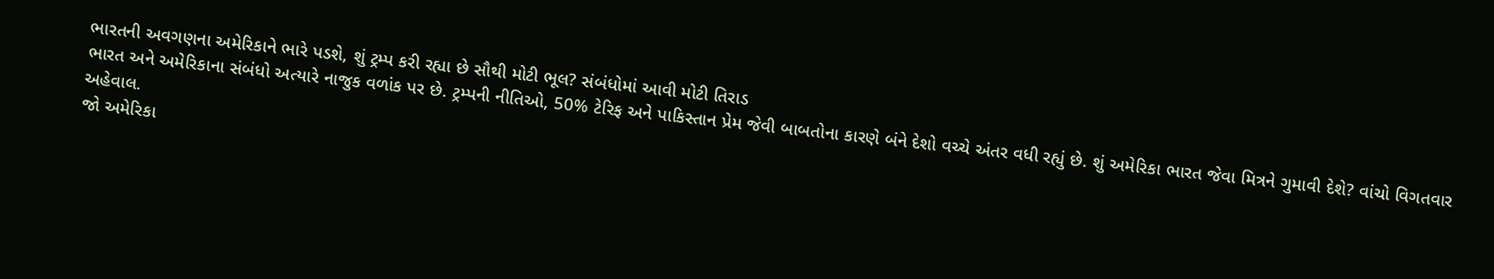ભારતની અવગણના અમેરિકાને ભારે પડશે, શું ટ્રમ્પ કરી રહ્યા છે સૌથી મોટી ભૂલ? સંબંધોમાં આવી મોટી તિરાડ
ભારત અને અમેરિકાના સંબંધો અત્યારે નાજુક વળાંક પર છે. ટ્રમ્પની નીતિઓ, 50% ટેરિફ અને પાકિસ્તાન પ્રેમ જેવી બાબતોના કારણે બંને દેશો વચ્ચે અંતર વધી રહ્યું છે. શું અમેરિકા ભારત જેવા મિત્રને ગુમાવી દેશે? વાંચો વિગતવાર અહેવાલ.
જો અમેરિકા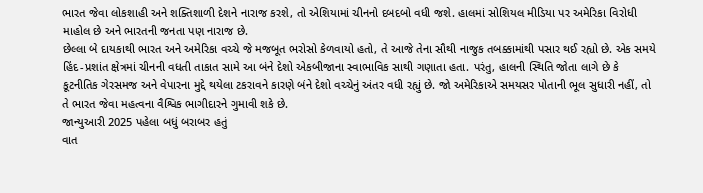ભારત જેવા લોકશાહી અને શક્તિશાળી દેશને નારાજ કરશે, તો એશિયામાં ચીનનો દબદબો વધી જશે. હાલમાં સોશિયલ મીડિયા પર અમેરિકા વિરોધી માહોલ છે અને ભારતની જનતા પણ નારાજ છે.
છેલ્લા બે દાયકાથી ભારત અને અમેરિકા વચ્ચે જે મજબૂત ભરોસો કેળવાયો હતો, તે આજે તેના સૌથી નાજુક તબક્કામાંથી પસાર થઈ રહ્યો છે. એક સમયે હિંદ-પ્રશાંત ક્ષેત્રમાં ચીનની વધતી તાકાત સામે આ બંને દેશો એકબીજાના સ્વાભાવિક સાથી ગણાતા હતા. પરંતુ, હાલની સ્થિતિ જોતા લાગે છે કે કૂટનીતિક ગેરસમજ અને વેપારના મુદ્દે થયેલા ટકરાવને કારણે બંને દેશો વચ્ચેનું અંતર વધી રહ્યું છે. જો અમેરિકાએ સમયસર પોતાની ભૂલ સુધારી નહીં, તો તે ભારત જેવા મહત્વના વૈશ્વિક ભાગીદારને ગુમાવી શકે છે.
જાન્યુઆરી 2025 પહેલા બધું બરાબર હતું
વાત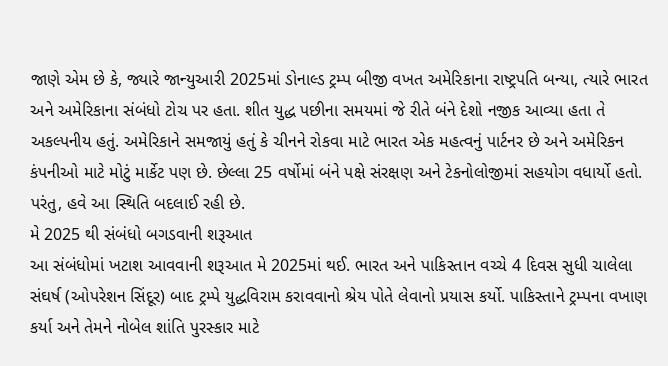જાણે એમ છે કે, જ્યારે જાન્યુઆરી 2025માં ડોનાલ્ડ ટ્રમ્પ બીજી વખત અમેરિકાના રાષ્ટ્રપતિ બન્યા, ત્યારે ભારત અને અમેરિકાના સંબંધો ટોચ પર હતા. શીત યુદ્ધ પછીના સમયમાં જે રીતે બંને દેશો નજીક આવ્યા હતા તે અકલ્પનીય હતું. અમેરિકાને સમજાયું હતું કે ચીનને રોકવા માટે ભારત એક મહત્વનું પાર્ટનર છે અને અમેરિકન કંપનીઓ માટે મોટું માર્કેટ પણ છે. છેલ્લા 25 વર્ષોમાં બંને પક્ષે સંરક્ષણ અને ટેકનોલોજીમાં સહયોગ વધાર્યો હતો. પરંતુ, હવે આ સ્થિતિ બદલાઈ રહી છે.
મે 2025 થી સંબંધો બગડવાની શરૂઆત
આ સંબંધોમાં ખટાશ આવવાની શરૂઆત મે 2025માં થઈ. ભારત અને પાકિસ્તાન વચ્ચે 4 દિવસ સુધી ચાલેલા સંઘર્ષ (ઓપરેશન સિંદૂર) બાદ ટ્રમ્પે યુદ્ધવિરામ કરાવવાનો શ્રેય પોતે લેવાનો પ્રયાસ કર્યો. પાકિસ્તાને ટ્રમ્પના વખાણ કર્યા અને તેમને નોબેલ શાંતિ પુરસ્કાર માટે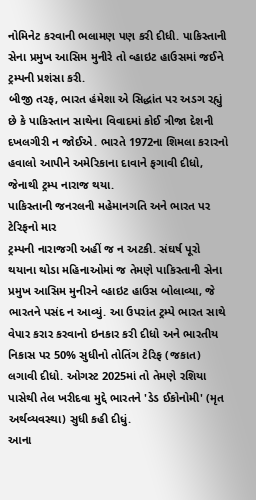નોમિનેટ કરવાની ભલામણ પણ કરી દીધી. પાકિસ્તાની સેના પ્રમુખ આસિમ મુનીરે તો વ્હાઇટ હાઉસમાં જઈને ટ્રમ્પની પ્રશંસા કરી.
બીજી તરફ, ભારત હંમેશા એ સિદ્ધાંત પર અડગ રહ્યું છે કે પાકિસ્તાન સાથેના વિવાદમાં કોઈ ત્રીજા દેશની દખલગીરી ન જોઈએ. ભારતે 1972ના શિમલા કરારનો હવાલો આપીને અમેરિકાના દાવાને ફગાવી દીધો, જેનાથી ટ્રમ્પ નારાજ થયા.
પાકિસ્તાની જનરલની મહેમાનગતિ અને ભારત પર ટેરિફનો માર
ટ્રમ્પની નારાજગી અહીં જ ન અટકી. સંઘર્ષ પૂરો થયાના થોડા મહિનાઓમાં જ તેમણે પાકિસ્તાની સેના પ્રમુખ આસિમ મુનીરને વ્હાઇટ હાઉસ બોલાવ્યા, જે ભારતને પસંદ ન આવ્યું. આ ઉપરાંત ટ્રમ્પે ભારત સાથે વેપાર કરાર કરવાનો ઇનકાર કરી દીધો અને ભારતીય નિકાસ પર 50% સુધીનો તોતિંગ ટેરિફ (જકાત) લગાવી દીધો. ઓગસ્ટ 2025માં તો તેમણે રશિયા પાસેથી તેલ ખરીદવા મુદ્દે ભારતને 'ડેડ ઈકોનોમી' (મૃત અર્થવ્યવસ્થા) સુધી કહી દીધું.
આના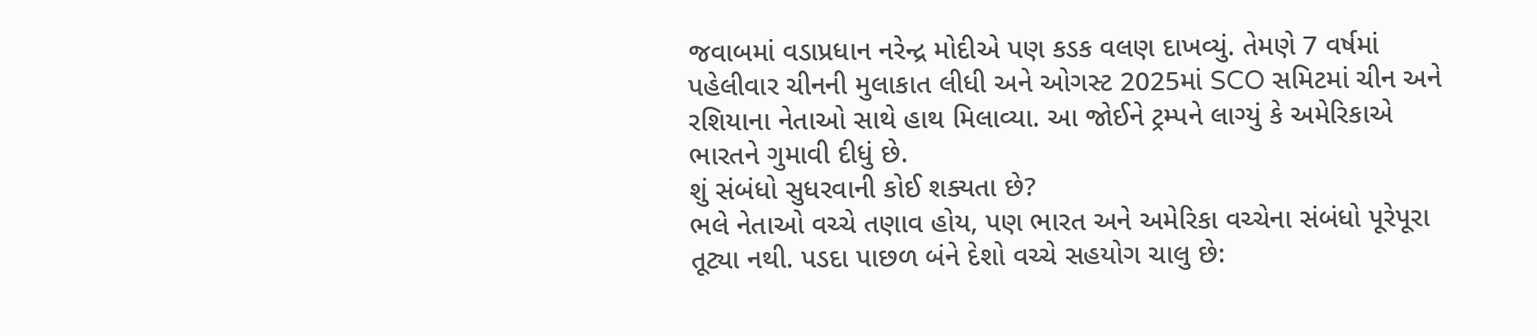જવાબમાં વડાપ્રધાન નરેન્દ્ર મોદીએ પણ કડક વલણ દાખવ્યું. તેમણે 7 વર્ષમાં પહેલીવાર ચીનની મુલાકાત લીધી અને ઓગસ્ટ 2025માં SCO સમિટમાં ચીન અને રશિયાના નેતાઓ સાથે હાથ મિલાવ્યા. આ જોઈને ટ્રમ્પને લાગ્યું કે અમેરિકાએ ભારતને ગુમાવી દીધું છે.
શું સંબંધો સુધરવાની કોઈ શક્યતા છે?
ભલે નેતાઓ વચ્ચે તણાવ હોય, પણ ભારત અને અમેરિકા વચ્ચેના સંબંધો પૂરેપૂરા તૂટ્યા નથી. પડદા પાછળ બંને દેશો વચ્ચે સહયોગ ચાલુ છે: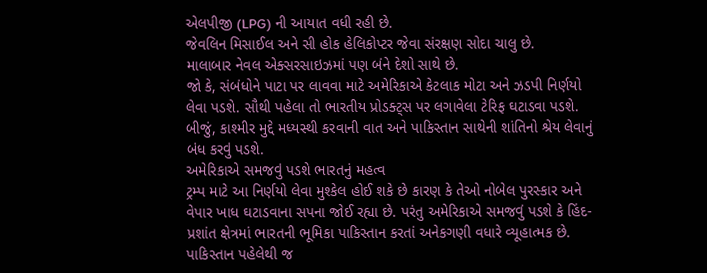એલપીજી (LPG) ની આયાત વધી રહી છે.
જેવલિન મિસાઈલ અને સી હોક હેલિકોપ્ટર જેવા સંરક્ષણ સોદા ચાલુ છે.
માલાબાર નેવલ એક્સરસાઇઝમાં પણ બંને દેશો સાથે છે.
જો કે, સંબંધોને પાટા પર લાવવા માટે અમેરિકાએ કેટલાક મોટા અને ઝડપી નિર્ણયો લેવા પડશે. સૌથી પહેલા તો ભારતીય પ્રોડક્ટ્સ પર લગાવેલા ટેરિફ ઘટાડવા પડશે. બીજું, કાશ્મીર મુદ્દે મધ્યસ્થી કરવાની વાત અને પાકિસ્તાન સાથેની શાંતિનો શ્રેય લેવાનું બંધ કરવું પડશે.
અમેરિકાએ સમજવું પડશે ભારતનું મહત્વ
ટ્રમ્પ માટે આ નિર્ણયો લેવા મુશ્કેલ હોઈ શકે છે કારણ કે તેઓ નોબેલ પુરસ્કાર અને વેપાર ખાધ ઘટાડવાના સપના જોઈ રહ્યા છે. પરંતુ અમેરિકાએ સમજવું પડશે કે હિંદ-પ્રશાંત ક્ષેત્રમાં ભારતની ભૂમિકા પાકિસ્તાન કરતાં અનેકગણી વધારે વ્યૂહાત્મક છે. પાકિસ્તાન પહેલેથી જ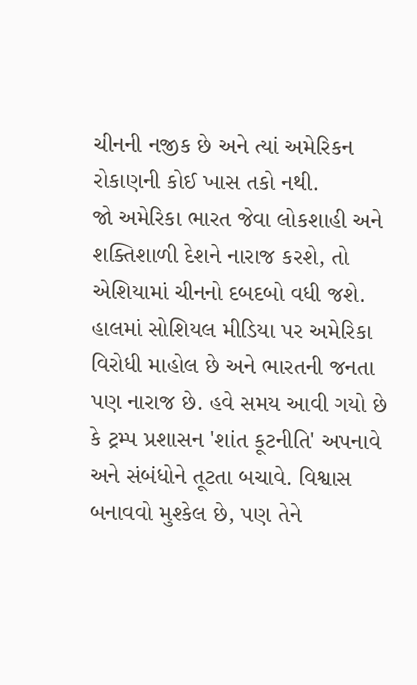ચીનની નજીક છે અને ત્યાં અમેરિકન રોકાણની કોઈ ખાસ તકો નથી.
જો અમેરિકા ભારત જેવા લોકશાહી અને શક્તિશાળી દેશને નારાજ કરશે, તો એશિયામાં ચીનનો દબદબો વધી જશે. હાલમાં સોશિયલ મીડિયા પર અમેરિકા વિરોધી માહોલ છે અને ભારતની જનતા પણ નારાજ છે. હવે સમય આવી ગયો છે કે ટ્રમ્પ પ્રશાસન 'શાંત કૂટનીતિ' અપનાવે અને સંબંધોને તૂટતા બચાવે. વિશ્વાસ બનાવવો મુશ્કેલ છે, પણ તેને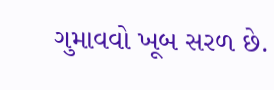ગુમાવવો ખૂબ સરળ છે.